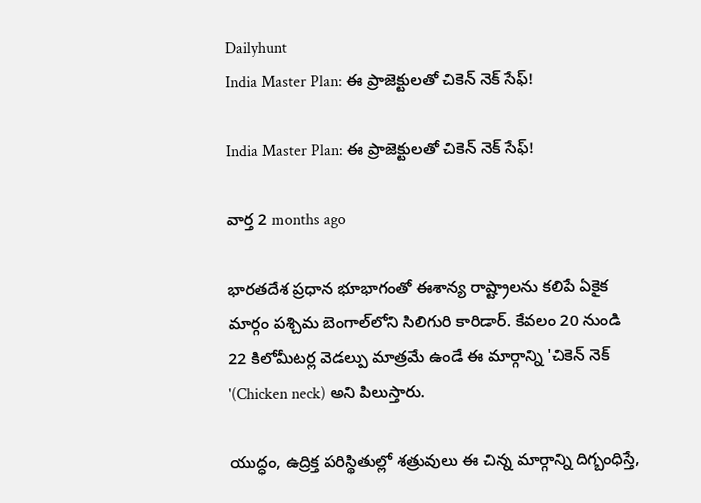Dailyhunt
India Master Plan: ఈ ప్రాజెక్టులతో చికెన్ నెక్ సేఫ్!

India Master Plan: ఈ ప్రాజెక్టులతో చికెన్ నెక్ సేఫ్!

వార్త 2 months ago

భారతదేశ ప్రధాన భూభాగంతో ఈశాన్య రాష్ట్రాలను కలిపే ఏకైక మార్గం పశ్చిమ బెంగాల్‌లోని సిలిగురి కారిడార్. కేవలం 20 నుండి 22 కిలోమీటర్ల వెడల్పు మాత్రమే ఉండే ఈ మార్గాన్ని 'చికెన్ నెక్ '(Chicken neck) అని పిలుస్తారు.

యుద్ధం, ఉద్రిక్త పరిస్థితుల్లో శత్రువులు ఈ చిన్న మార్గాన్ని దిగ్బంధిస్తే,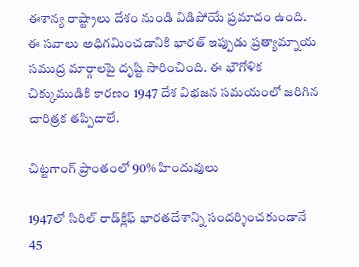ఈశాన్య రాష్ట్రాలు దేశం నుండి విడిపోయే ప్రమాదం ఉంది. ఈ సవాలు అధిగమించడానికి భారత్ ఇప్పుడు ప్రత్యామ్నాయ సముద్ర మార్గాలపై దృష్టి సారించింది. ఈ భౌగోళిక చిక్కుముడికి కారణం 1947 దేశ విభజన సమయంలో జరిగిన చారిత్రక తప్పిదాలే.

చిట్టగాంగ్ ప్రాంతంలో 90% హిందువులు

1947లో సిరిల్ రాడ్‌క్లిఫ్ భారతదేశాన్ని సందర్శించకుండానే 45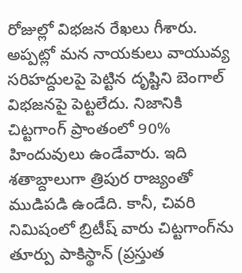రోజుల్లో విభజన రేఖలు గీశారు. అప్పట్లో మన నాయకులు వాయువ్య సరిహద్దులపై పెట్టిన దృష్టిని బెంగాల్ విభజనపై పెట్టలేదు. నిజానికి చిట్టగాంగ్ ప్రాంతంలో 90% హిందువులు ఉండేవారు. ఇది శతాబ్దాలుగా త్రిపుర రాజ్యంతో ముడిపడి ఉండేది. కానీ, చివరి నిమిషంలో బ్రిటీష్ వారు చిట్టగాంగ్‌ను తూర్పు పాకిస్థాన్ (ప్రస్తుత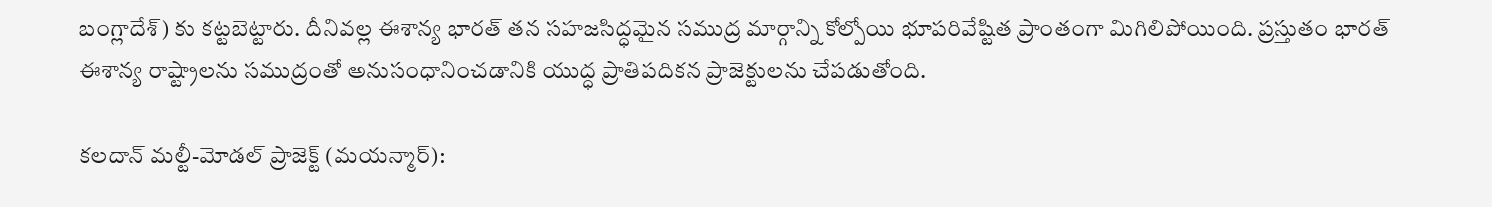బంగ్లాదేశ్) కు కట్టబెట్టారు. దీనివల్ల ఈశాన్య భారత్ తన సహజసిద్ధమైన సముద్ర మార్గాన్ని కోల్పోయి భూపరివేష్టిత ప్రాంతంగా మిగిలిపోయింది. ప్రస్తుతం భారత్ ఈశాన్య రాష్ట్రాలను సముద్రంతో అనుసంధానించడానికి యుద్ధ ప్రాతిపదికన ప్రాజెక్టులను చేపడుతోంది.

కలదాన్ మల్టీ-మోడల్ ప్రాజెక్ట్ (మయన్మార్):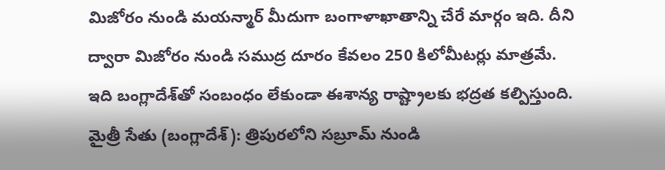మిజోరం నుండి మయన్మార్ మీదుగా బంగాళాఖాతాన్ని చేరే మార్గం ఇది. దీని ద్వారా మిజోరం నుండి సముద్ర దూరం కేవలం 250 కిలోమీటర్లు మాత్రమే. ఇది బంగ్లాదేశ్‌తో సంబంధం లేకుండా ఈశాన్య రాష్ట్రాలకు భద్రత కల్పిస్తుంది. మైత్రీ సేతు (బంగ్లాదేశ్): త్రిపురలోని సబ్రూమ్ నుండి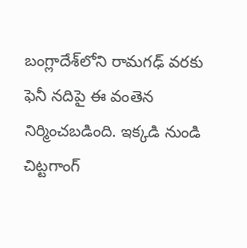బంగ్లాదేశ్‌లోని రామగఢ్ వరకు ఫెనీ నదిపై ఈ వంతెన నిర్మించబడింది. ఇక్కడి నుండి చిట్టగాంగ్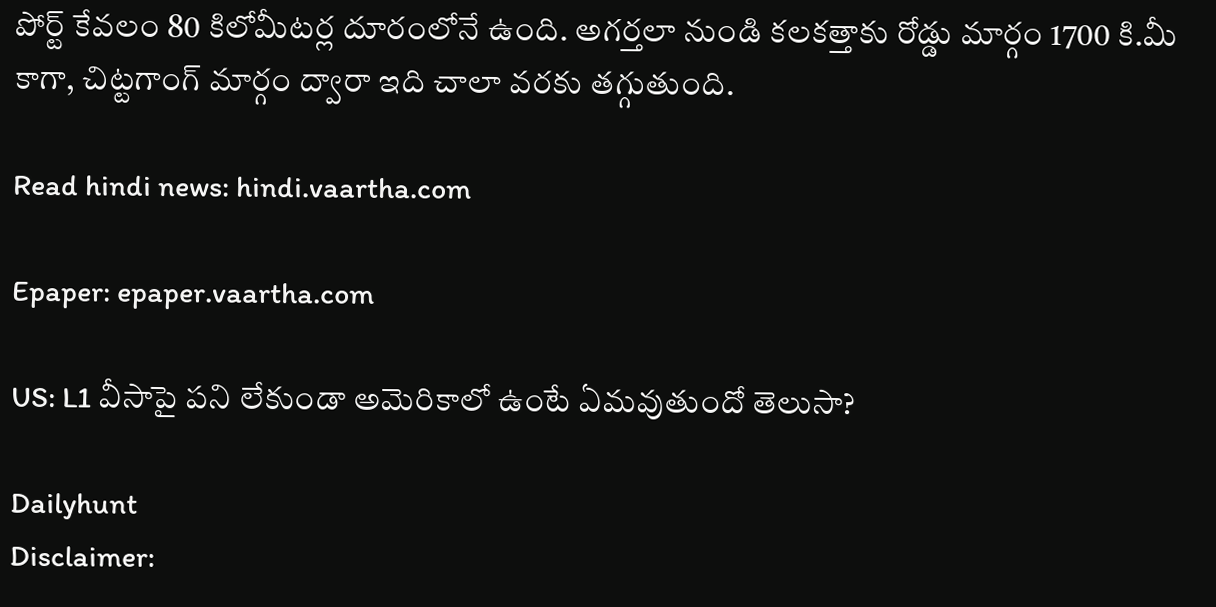పోర్ట్ కేవలం 80 కిలోమీటర్ల దూరంలోనే ఉంది. అగర్తలా నుండి కలకత్తాకు రోడ్డు మార్గం 1700 కి.మీ కాగా, చిట్టగాంగ్ మార్గం ద్వారా ఇది చాలా వరకు తగ్గుతుంది.

Read hindi news: hindi.vaartha.com

Epaper: epaper.vaartha.com

US: L1 వీసాపై పని లేకుండా అమెరికాలో ఉంటే ఏమవుతుందో తెలుసా?

Dailyhunt
Disclaimer: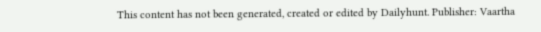This content has not been generated, created or edited by Dailyhunt. Publisher: Vaartha